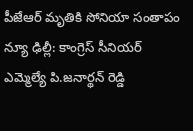పీజేఆర్ మృతికి సోనియా సంతాపం
న్యూ ఢిల్లీ: కాంగ్రెస్ సీనియర్ ఎమ్మెల్యే పి.జనార్థన్ రెడ్డి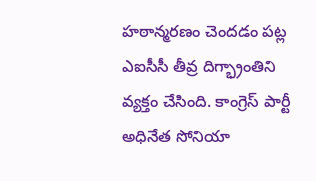హఠాన్మరణం చెందడం పట్ల ఎఐసీసీ తీవ్ర దిగ్భ్రాంతిని వ్యక్తం చేసింది. కాంగ్రెస్ పార్టీ అధినేత సోనియా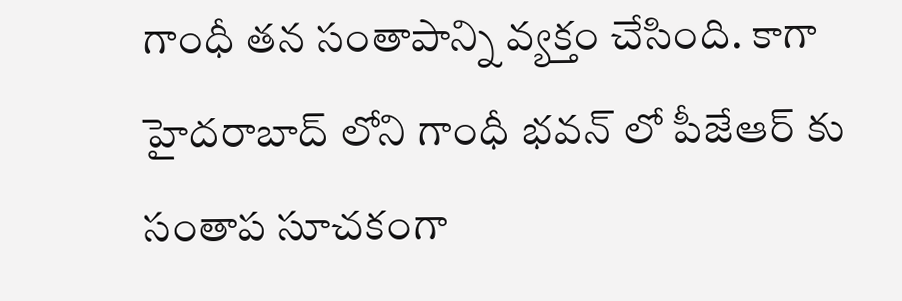గాంధీ తన సంతాపాన్ని వ్యక్తం చేసింది. కాగా హైదరాబాద్ లోని గాంధీ భవన్ లో పీజేఆర్ కు సంతాప సూచకంగా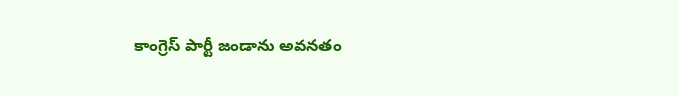కాంగ్రెస్ పార్టీ జండాను అవనతం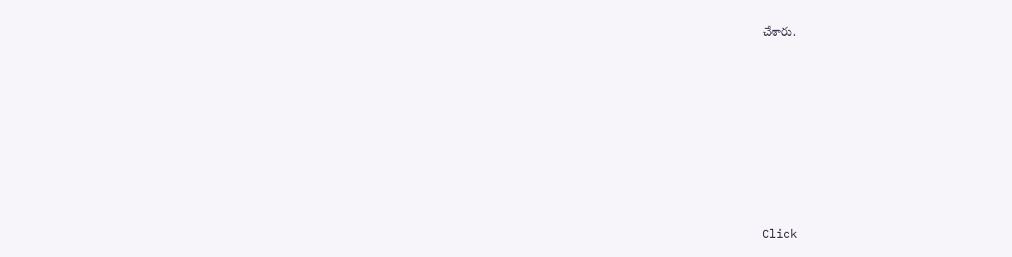చేశారు.












Click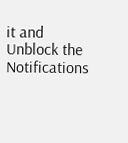it and Unblock the Notifications